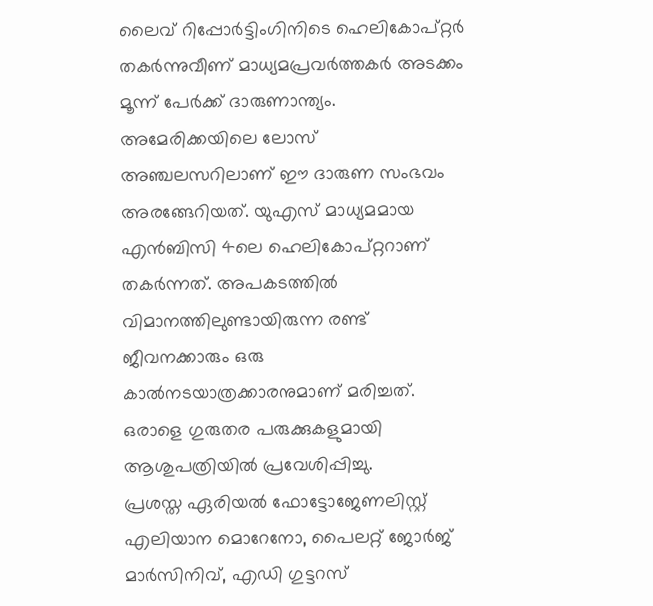ലൈവ് റിപ്പോർട്ടിംഗിനിടെ ഹെലികോപ്റ്റർ തകർന്നുവീണ് മാധ്യമപ്രവർത്തകർ അടക്കം മൂന്ന് പേർക്ക് ദാരുണാന്ത്യം. അമേരിക്കയിലെ ലോസ് അഞ്ചലസറിലാണ് ഈ ദാരുണ സംഭവം അരങ്ങേറിയത്. യുഎസ് മാധ്യമമായ എൻബിസി 4ലെ ഹെലികോപ്റ്ററാണ് തകർന്നത്. അപകടത്തിൽ വിമാനത്തിലുണ്ടായിരുന്ന രണ്ട് ജീവനക്കാരും ഒരു കാൽനടയാത്രക്കാരനുമാണ് മരിച്ചത്. ഒരാളെ ഗുരുതര പരുക്കുകളുമായി ആശുപത്രിയിൽ പ്രവേശിപ്പിച്ചു.
പ്രശസ്ത ഏരിയൽ ഫോട്ടോജേണലിസ്റ്റ് എലിയാന മൊറേനോ, പൈലറ്റ് ജോർജ് മാർസിനിവ്, എഡി ഗുട്ടറസ്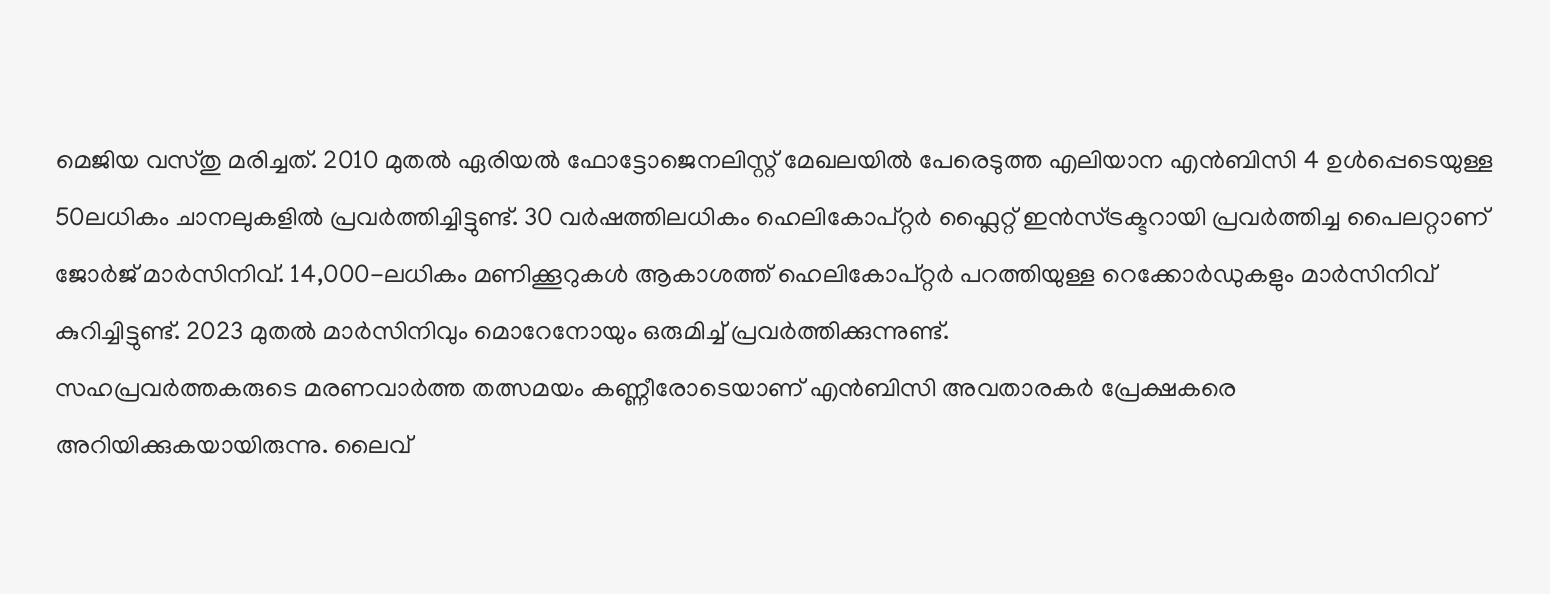മെജിയ വസ്തു മരിച്ചത്. 2010 മുതൽ ഏരിയൽ ഫോട്ടോജെനലിസ്റ്റ് മേഖലയിൽ പേരെടുത്ത എലിയാന എൻബിസി 4 ഉൾപ്പെടെയുള്ള 50ലധികം ചാനലുകളിൽ പ്രവർത്തിച്ചിട്ടുണ്ട്. 30 വർഷത്തിലധികം ഹെലികോപ്റ്റർ ഫ്ലൈറ്റ് ഇൻസ്ട്രക്ടറായി പ്രവർത്തിച്ച പൈലറ്റാണ് ജോർജ് മാർസിനിവ്. 14,000-ലധികം മണിക്കൂറുകൾ ആകാശത്ത് ഹെലികോപ്റ്റർ പറത്തിയുള്ള റെക്കോർഡുകളും മാർസിനിവ് കുറിച്ചിട്ടുണ്ട്. 2023 മുതൽ മാർസിനിവും മൊറേനോയും ഒരുമിച്ച് പ്രവർത്തിക്കുന്നുണ്ട്.
സഹപ്രവർത്തകരുടെ മരണവാർത്ത തത്സമയം കണ്ണീരോടെയാണ് എൻബിസി അവതാരകർ പ്രേക്ഷകരെ അറിയിക്കുകയായിരുന്നു. ലൈവ്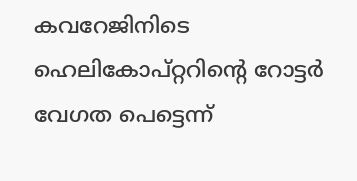കവറേജിനിടെ ഹെലികോപ്റ്ററിൻ്റെ റോട്ടർ വേഗത പെട്ടെന്ന്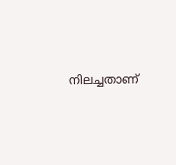നിലച്ചതാണ്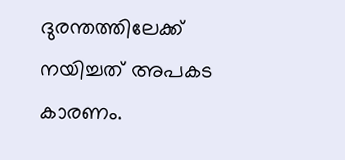ദുരന്തത്തിലേക്ക് നയിച്ചത് അപകട കാരണം.